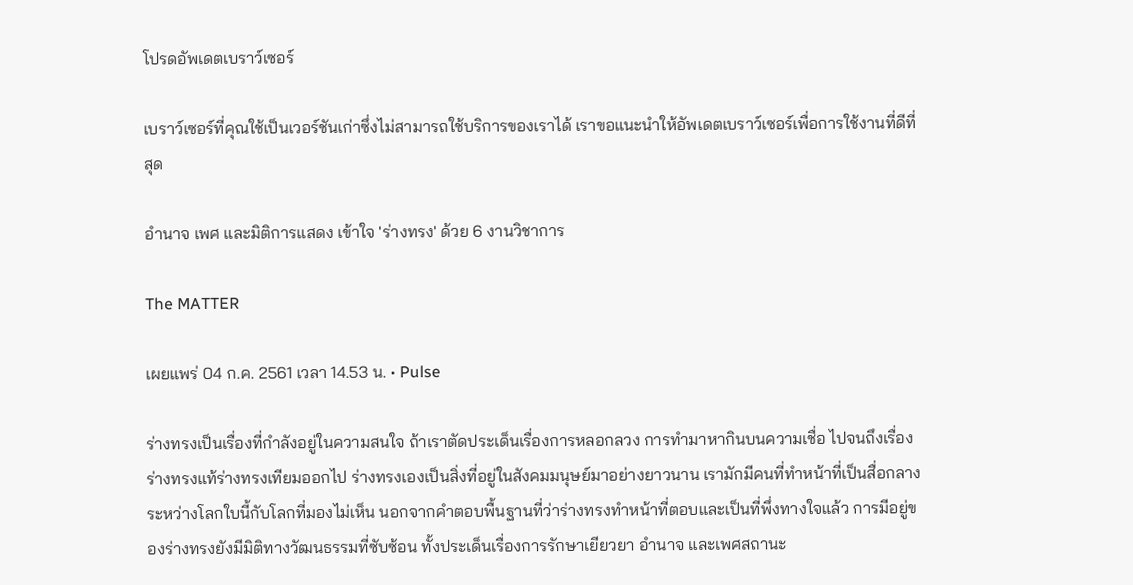โปรดอัพเดตเบราว์เซอร์

เบราว์เซอร์ที่คุณใช้เป็นเวอร์ชันเก่าซึ่งไม่สามารถใช้บริการของเราได้ เราขอแนะนำให้อัพเดตเบราว์เซอร์เพื่อการใช้งานที่ดีที่สุด

อำนาจ เพศ และมิติการแสดง เข้าใจ 'ร่างทรง' ด้วย 6 งานวิชาการ

The MATTER

เผยแพร่ 04 ก.ค. 2561 เวลา 14.53 น. • Pulse

ร่างทรงเป็นเรื่องที่กำลังอยู่ในความสนใจ ถ้าเราตัดประเด็นเรื่องการหลอกลวง การทำมาหากินบนความเชื่อ ไปจนถึงเรื่องร่างทรงแท้ร่างทรงเทียมออกไป ร่างทรงเองเป็นสิ่งที่อยู่ในสังคมมนุษย์มาอย่างยาวนาน เรามักมีคนที่ทำหน้าที่เป็นสื่อกลางระหว่างโลกใบนี้กับโลกที่มองไม่เห็น นอกจากคำตอบพื้นฐานที่ว่าร่างทรงทำหน้าที่ตอบและเป็นที่พึ่งทางใจแล้ว การมีอยู่ของร่างทรงยังมีมิติทางวัฒนธรรมที่ซับซ้อน ทั้งประเด็นเรื่องการรักษาเยียวยา อำนาจ และเพศสถานะ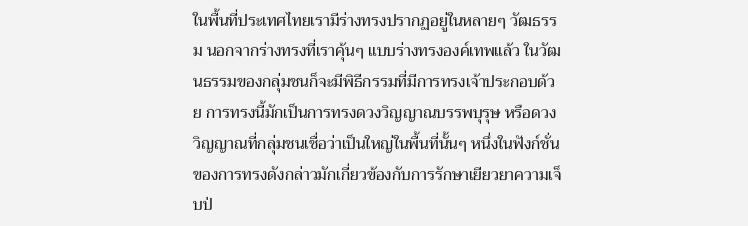ในพื้นที่ประเทศไทยเรามีร่างทรงปรากฏอยู่ในหลายๆ วัฒธรรม นอกจากร่างทรงที่เราคุ้นๆ แบบร่างทรงองค์เทพแล้ว ในวัฒนธรรมของกลุ่มชนก็จะมีพิธีกรรมที่มีการทรงเจ้าประกอบด้วย การทรงนี้มักเป็นการทรงดวงวิญญาณบรรพบุรุษ หรือดวงวิญญาณที่กลุ่มชนเชื่อว่าเป็นใหญ่ในพื้นที่นั้นๆ หนึ่งในฟังก์ชั่นของการทรงดังกล่าวมักเกี่ยวข้องกับการรักษาเยียวยาความเจ็บป่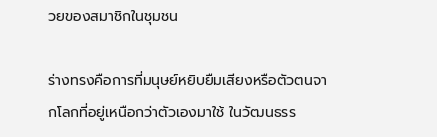วยของสมาชิกในชุมชน

ร่างทรงคือการที่มนุษย์หยิบยืมเสียงหรือตัวตนจากโลกที่อยู่เหนือกว่าตัวเองมาใช้ ในวัฒนธรร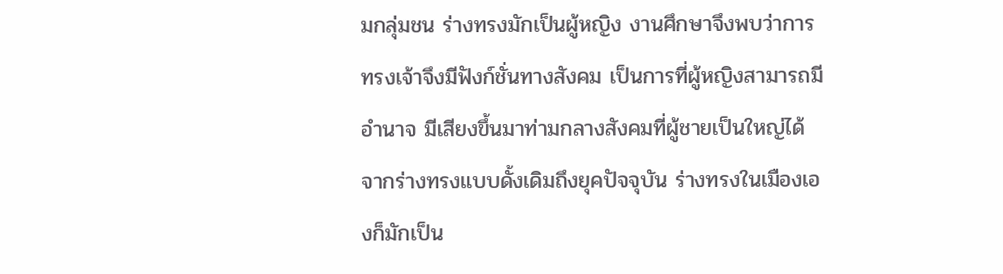มกลุ่มชน ร่างทรงมักเป็นผู้หญิง งานศึกษาจึงพบว่าการทรงเจ้าจึงมีฟังก์ชั่นทางสังคม เป็นการที่ผู้หญิงสามารถมีอำนาจ มีเสียงขึ้นมาท่ามกลางสังคมที่ผู้ชายเป็นใหญ่ได้ จากร่างทรงแบบดั้งเดิมถึงยุคปัจจุบัน ร่างทรงในเมืองเองก็มักเป็น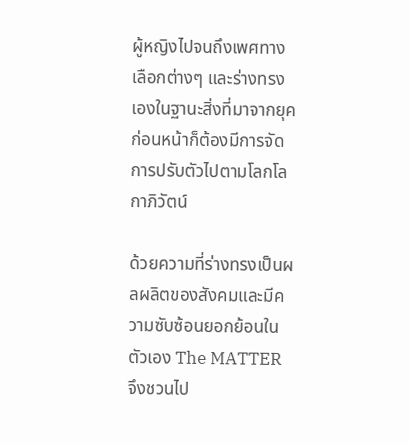ผู้หญิงไปจนถึงเพศทางเลือกต่างๆ และร่างทรงเองในฐานะสิ่งที่มาจากยุคก่อนหน้าก็ต้องมีการจัดการปรับตัวไปตามโลกโลกาภิวัตน์

ด้วยความที่ร่างทรงเป็นผลผลิตของสังคมและมีความซับซ้อนยอกย้อนในตัวเอง The MATTER จึงชวนไป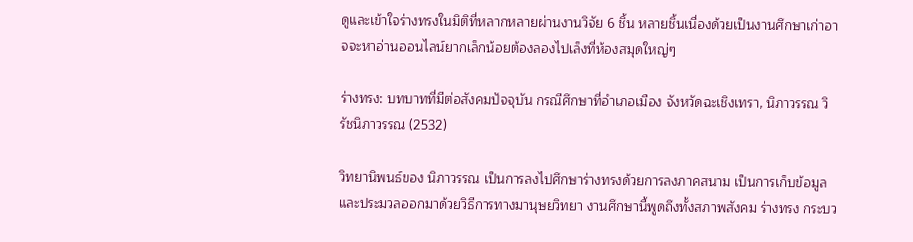ดูและเข้าใจร่างทรงในมิติที่หลากหลายผ่านงานวิจัย 6 ชิ้น หลายชิ้นเนื่องด้วยเป็นงานศึกษาเก่าอาจจะหาอ่านออนไลน์ยากเล็กน้อยต้องลองไปเล็งที่ห้องสมุดใหญ่ๆ

ร่างทรง: บทบาทที่มีต่อสังคมปัจจุบัน กรณีศึกษาที่อำเภอเมือง จังหวัดฉะเชิงเทรา, นิภาวรรณ วิรัชนิภาวรรณ (2532)

วิทยานิพนธ์ของ นิภาวรรณ เป็นการลงไปศึกษาร่างทรงด้วยการลงภาคสนาม เป็นการเก็บข้อมูลและประมวลออกมาด้วยวิธีการทางมานุษยวิทยา งานศึกษานี้พูดถึงทั้งสภาพสังคม ร่างทรง กระบว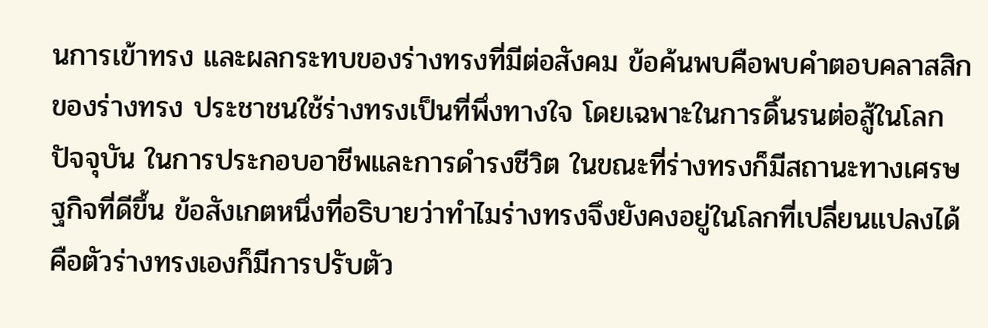นการเข้าทรง และผลกระทบของร่างทรงที่มีต่อสังคม ข้อค้นพบคือพบคำตอบคลาสสิกของร่างทรง ประชาชนใช้ร่างทรงเป็นที่พึ่งทางใจ โดยเฉพาะในการดิ้นรนต่อสู้ในโลกปัจจุบัน ในการประกอบอาชีพและการดำรงชีวิต ในขณะที่ร่างทรงก็มีสถานะทางเศรษฐกิจที่ดีขึ้น ข้อสังเกตหนึ่งที่อธิบายว่าทำไมร่างทรงจึงยังคงอยู่ในโลกที่เปลี่ยนแปลงได้ คือตัวร่างทรงเองก็มีการปรับตัว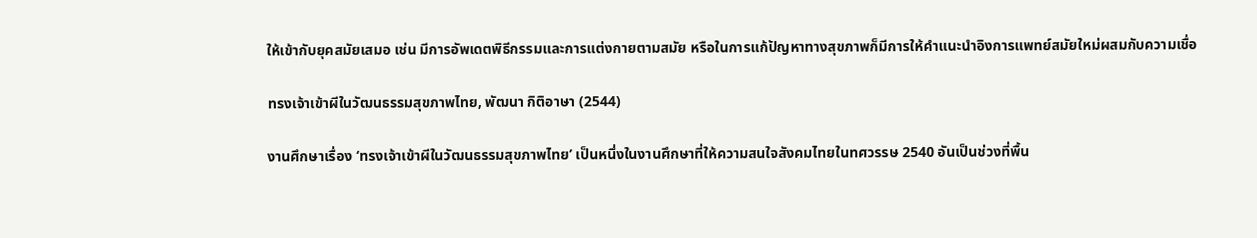ให้เข้ากับยุคสมัยเสมอ เช่น มีการอัพเดตพิธีกรรมและการแต่งกายตามสมัย หรือในการแก้ปัญหาทางสุขภาพก็มีการให้คำแนะนำอิงการแพทย์สมัยใหม่ผสมกับความเชื่อ

ทรงเจ้าเข้าผีในวัฒนธรรมสุขภาพไทย, พัฒนา กิติอาษา (2544)

งานศึกษาเรื่อง ‘ทรงเจ้าเข้าผีในวัฒนธรรมสุขภาพไทย’ เป็นหนึ่งในงานศึกษาที่ให้ความสนใจสังคมไทยในทศวรรษ 2540 อันเป็นช่วงที่พื้น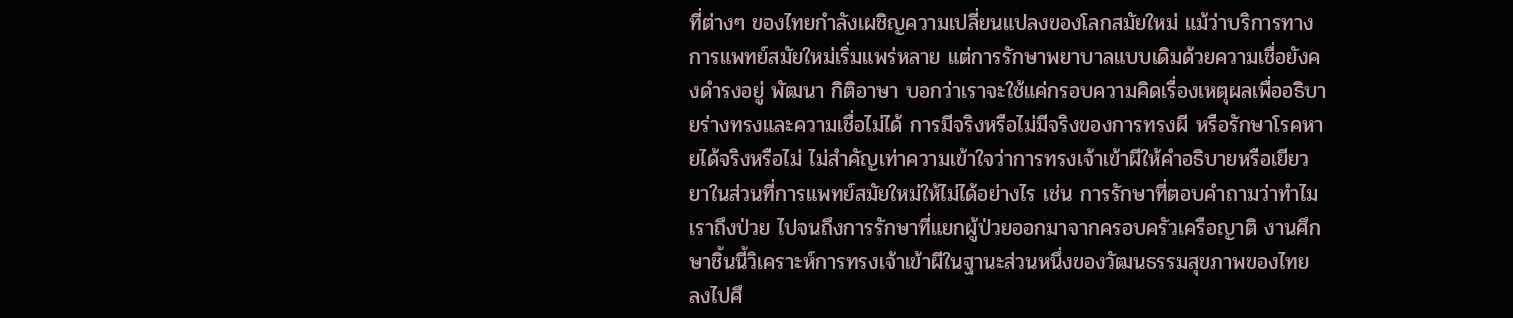ที่ต่างๆ ของไทยกำลังเผชิญความเปลี่ยนแปลงของโลกสมัยใหม่ แม้ว่าบริการทางการแพทย์สมัยใหม่เริ่มแพร่หลาย แต่การรักษาพยาบาลแบบเดิมด้วยความเชื่อยังคงดำรงอยู่ พัฒนา กิติอาษา บอกว่าเราจะใช้แค่กรอบความคิดเรื่องเหตุผลเพื่ออธิบายร่างทรงและความเชื่อไม่ได้ การมีจริงหรือไม่มีจริงของการทรงผี หรือรักษาโรคหายได้จริงหรือไม่ ไม่สำคัญเท่าความเข้าใจว่าการทรงเจ้าเข้าผีให้คำอธิบายหรือเยียวยาในส่วนที่การแพทย์สมัยใหม่ให้ไม่ได้อย่างไร เช่น การรักษาที่ตอบคำถามว่าทำไมเราถึงป่วย ไปจนถึงการรักษาที่แยกผู้ป่วยออกมาจากครอบครัวเครือญาติ งานศึกษาชิ้นนี้วิเคราะห์การทรงเจ้าเข้าผีในฐานะส่วนหนึ่งของวัฒนธรรมสุขภาพของไทย ลงไปศึ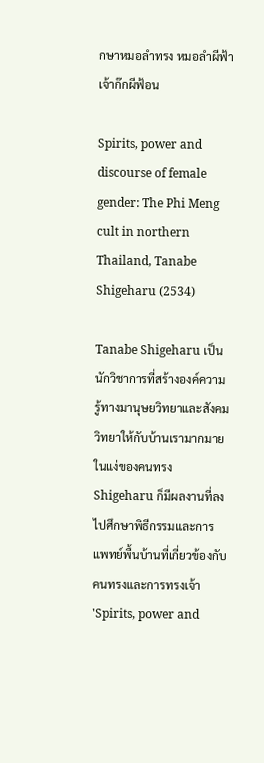กษาหมอลำทรง หมอลำผีฟ้า เจ้าก๊กผีฟ้อน

Spirits, power and discourse of female gender: The Phi Meng cult in northern Thailand, Tanabe Shigeharu (2534)

Tanabe Shigeharu เป็นนักวิชาการที่สร้างองค์ความรู้ทางมานุษยวิทยาและสังคมวิทยาให้กับบ้านเรามากมาย ในแง่ของคนทรง Shigeharu ก็มีผลงานที่ลงไปศึกษาพิธีกรรมและการแพทย์พื้นบ้านที่เกี่ยวข้องกับคนทรงและการทรงเจ้า 'Spirits, power and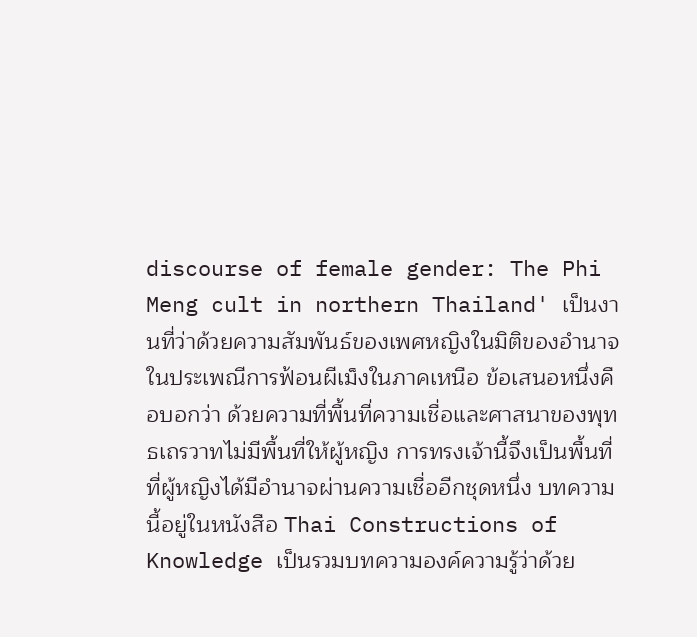discourse of female gender: The Phi Meng cult in northern Thailand' เป็นงานที่ว่าด้วยความสัมพันธ์ของเพศหญิงในมิติของอำนาจในประเพณีการฟ้อนผีเม็งในภาคเหนือ ข้อเสนอหนึ่งคือบอกว่า ด้วยความที่พื้นที่ความเชื่อและศาสนาของพุทธเถรวาทไม่มีพื้นที่ให้ผู้หญิง การทรงเจ้านี้จึงเป็นพื้นที่ที่ผู้หญิงได้มีอำนาจผ่านความเชื่ออีกชุดหนึ่ง บทความนี้อยู่ในหนังสือ Thai Constructions of Knowledge เป็นรวมบทความองค์ความรู้ว่าด้วย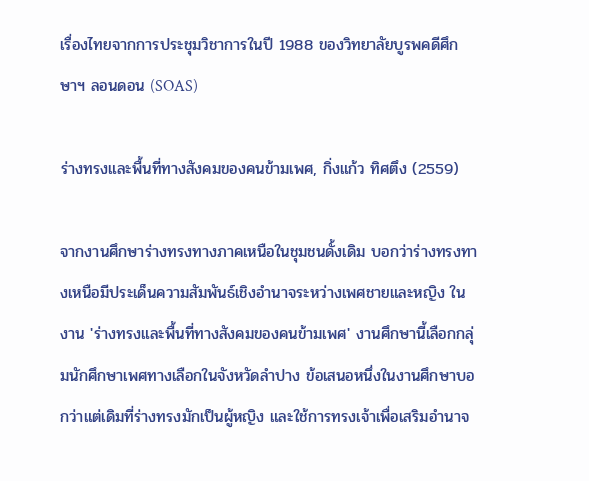เรื่องไทยจากการประชุมวิชาการในปี 1988 ของวิทยาลัยบูรพคดีศึกษาฯ ลอนดอน (SOAS)

ร่างทรงและพื้นที่ทางสังคมของคนข้ามเพศ, กิ่งแก้ว ทิศตึง (2559)

จากงานศึกษาร่างทรงทางภาคเหนือในชุมชนดั้งเดิม บอกว่าร่างทรงทางเหนือมีประเด็นความสัมพันธ์เชิงอำนาจระหว่างเพศชายและหญิง ในงาน 'ร่างทรงและพื้นที่ทางสังคมของคนข้ามเพศ' งานศึกษานี้เลือกกลุ่มนักศึกษาเพศทางเลือกในจังหวัดลำปาง ข้อเสนอหนึ่งในงานศึกษาบอกว่าแต่เดิมที่ร่างทรงมักเป็นผู้หญิง และใช้การทรงเจ้าเพื่อเสริมอำนาจ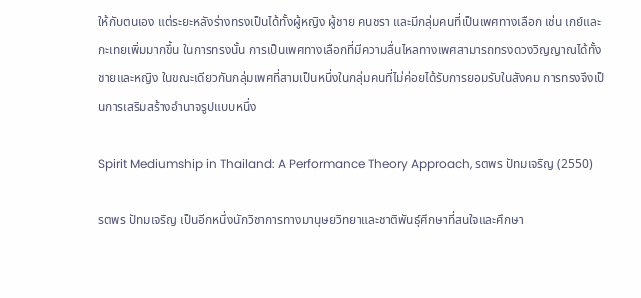ให้กับตนเอง แต่ระยะหลังร่างทรงเป็นได้ทั้งผู้หญิง ผู้ชาย คนชรา และมีกลุ่มคนที่เป็นเพศทางเลือก เช่น เกย์และกะเทยเพิ่มมากขึ้น ในการทรงนั้น การเป็นเพศทางเลือกที่มีความลื่นไหลทางเพศสามารถทรงดวงวิญญาณได้ทั้งชายและหญิง ในขณะเดียวกันกลุ่มเพศที่สามเป็นหนึ่งในกลุ่มคนที่ไม่ค่อยได้รับการยอมรับในสังคม การทรงจึงเป็นการเสริมสร้างอำนาจรูปแบบหนึ่ง

Spirit Mediumship in Thailand: A Performance Theory Approach, รตพร ปัทมเจริญ (2550)

รตพร ปัทมเจริญ เป็นอีกหนึ่งนักวิชาการทางมานุษยวิทยาและชาติพันธุ์ศึกษาที่สนใจและศึกษา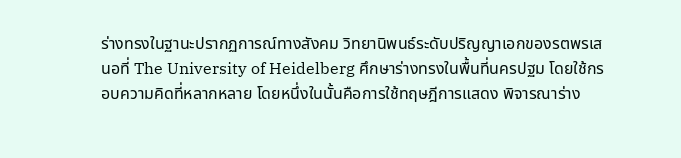ร่างทรงในฐานะปรากฏการณ์ทางสังคม วิทยานิพนธ์ระดับปริญญาเอกของรตพรเสนอที่ The University of Heidelberg ศึกษาร่างทรงในพื้นที่นครปฐม โดยใช้กรอบความคิดที่หลากหลาย โดยหนึ่งในนั้นคือการใช้ทฤษฎีการแสดง พิจารณาร่าง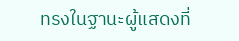ทรงในฐานะผู้แสดงที่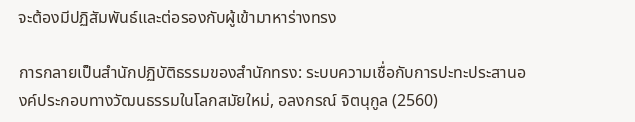จะต้องมีปฏิสัมพันธ์และต่อรองกับผู้เข้ามาหาร่างทรง

การกลายเป็นสำนักปฏิบัติธรรมของสำนักทรง: ระบบความเชื่อกับการปะทะประสานองค์ประกอบทางวัฒนธรรมในโลกสมัยใหม่, อลงกรณ์ จิตนุกูล (2560)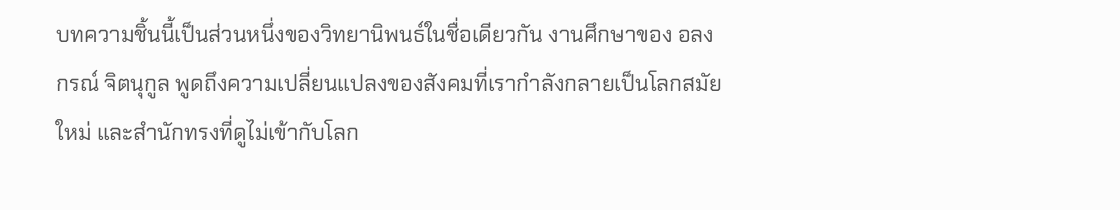บทความชิ้นนี้เป็นส่วนหนึ่งของวิทยานิพนธ์ในชื่อเดียวกัน งานศึกษาของ อลงกรณ์ จิตนุกูล พูดถึงความเปลี่ยนแปลงของสังคมที่เรากำลังกลายเป็นโลกสมัยใหม่ และสำนักทรงที่ดูไม่เข้ากับโลก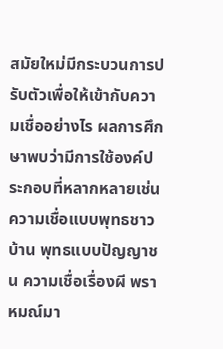สมัยใหม่มีกระบวนการปรับตัวเพื่อให้เข้ากับความเชื่ออย่างไร ผลการศึกษาพบว่ามีการใช้องค์ประกอบที่หลากหลายเช่น ความเชื่อแบบพุทธชาวบ้าน พุทธแบบปัญญาชน ความเชื่อเรื่องผี พราหมณ์มา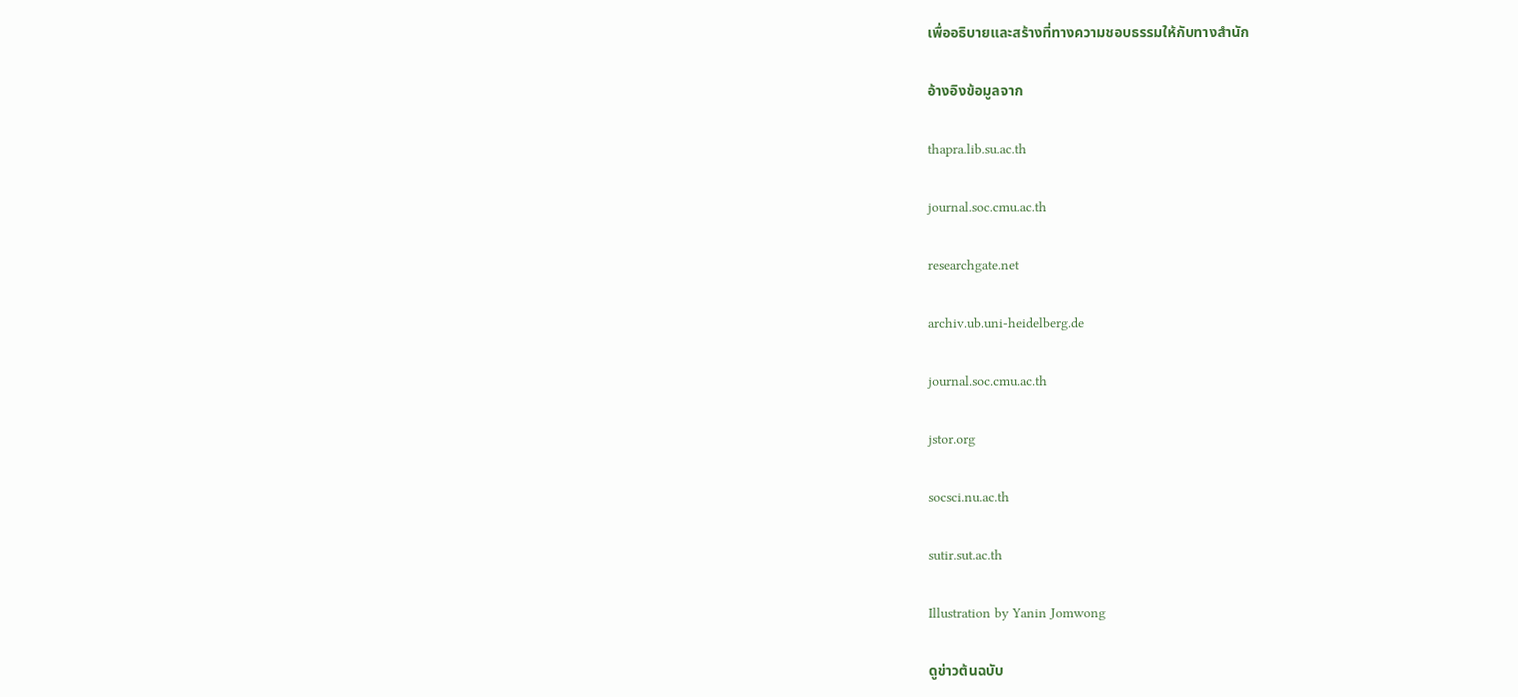เพื่ออธิบายและสร้างที่ทางความชอบธรรมให้กับทางสำนัก

อ้างอิงข้อมูลจาก

thapra.lib.su.ac.th

journal.soc.cmu.ac.th

researchgate.net

archiv.ub.uni-heidelberg.de

journal.soc.cmu.ac.th

jstor.org

socsci.nu.ac.th

sutir.sut.ac.th

Illustration by Yanin Jomwong

ดูข่าวต้นฉบับ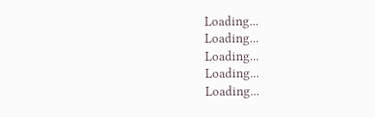Loading...
Loading...
Loading...
Loading...
Loading...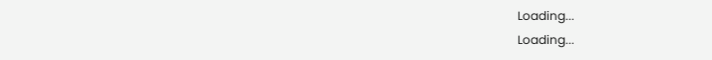Loading...
Loading...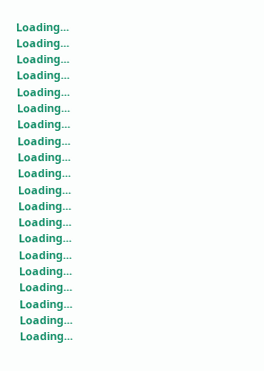Loading...
Loading...
Loading...
Loading...
Loading...
Loading...
Loading...
Loading...
Loading...
Loading...
Loading...
Loading...
Loading...
Loading...
Loading...
Loading...
Loading...
Loading...
Loading...
Loading...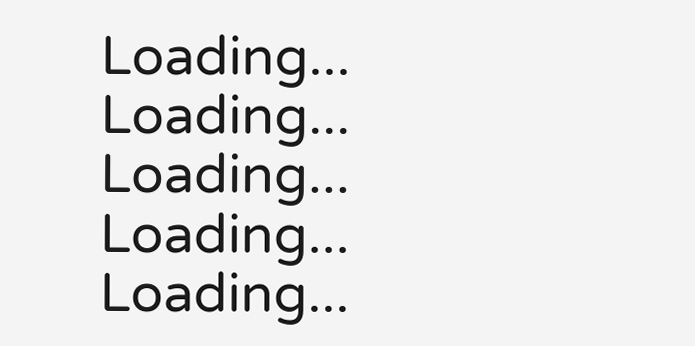Loading...
Loading...
Loading...
Loading...
Loading...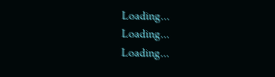Loading...
Loading...
Loading...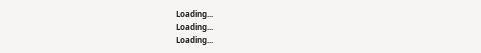Loading...
Loading...
Loading...